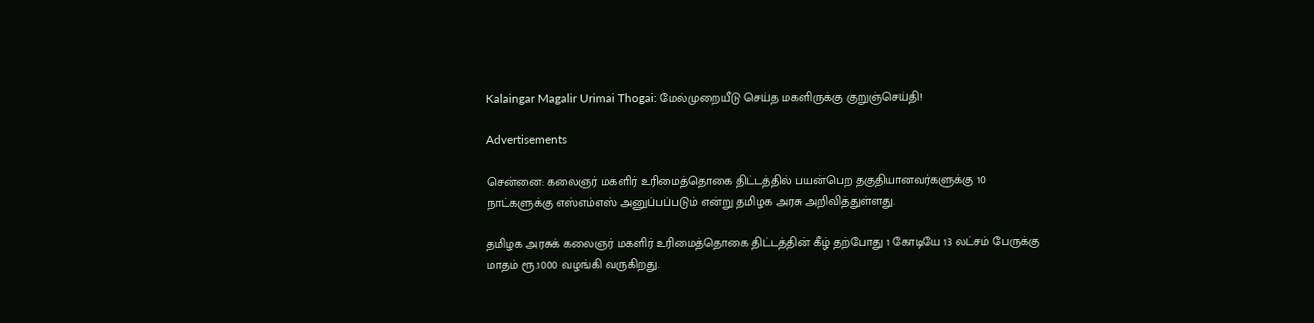Kalaingar Magalir Urimai Thogai: மேல்முறையீடு செய்த மகளிருக்கு குறுஞ்செய்தி!

Advertisements

சென்னை: கலைஞர் மகளிர் உரிமைத்தொகை திட்டத்தில் பயன்பெற தகுதியானவர்களுக்கு 10 நாட்களுக்கு எஸ்எம்எஸ் அனுப்பப்படும் என்று தமிழக அரசு அறிவித்துள்ளது.

தமிழக அரசுக் கலைஞர் மகளிர் உரிமைத்தொகை திட்டத்தின் கீழ் தற்போது 1 கோடியே 13 லட்சம் பேருக்கு மாதம் ரூ.1000 வழங்கி வருகிறது.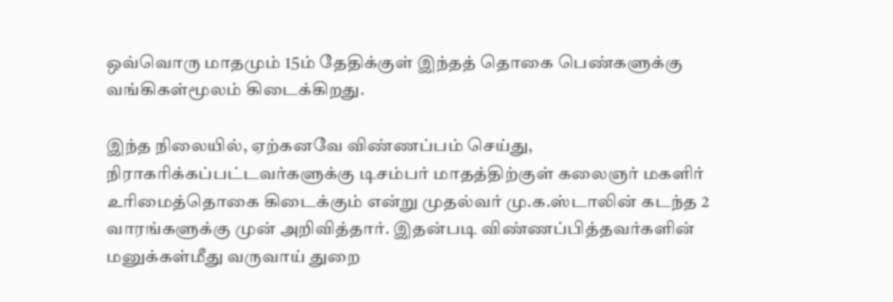ஒவ்வொரு மாதமும் 15ம் தேதிக்குள் இந்தத் தொகை பெண்களுக்கு வங்கிகள்மூலம் கிடைக்கிறது.

இந்த நிலையில், ஏற்கனவே விண்ணப்பம் செய்து, நிராகரிக்கப்பட்டவர்களுக்கு டிசம்பர் மாதத்திற்குள் கலைஞர் மகளிர் உரிமைத்தொகை கிடைக்கும் என்று முதல்வர் மு.க.ஸ்டாலின் கடந்த 2 வாரங்களுக்கு முன் அறிவித்தார். இதன்படி விண்ணப்பித்தவர்களின் மனுக்கள்மீது வருவாய் துறை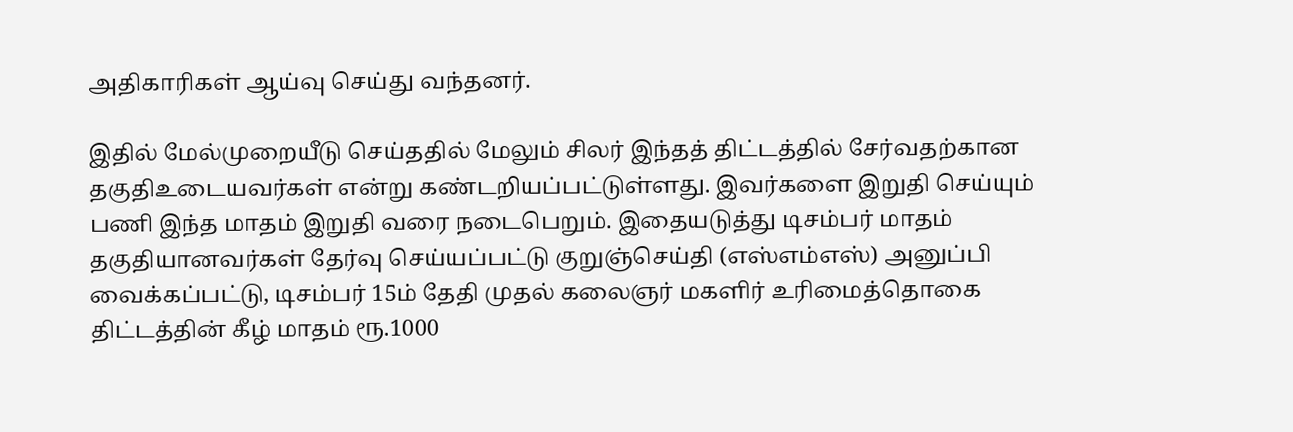அதிகாரிகள் ஆய்வு செய்து வந்தனர்.

இதில் மேல்முறையீடு செய்ததில் மேலும் சிலர் இந்தத் திட்டத்தில் சேர்வதற்கான தகுதிஉடையவர்கள் என்று கண்டறியப்பட்டுள்ளது. இவர்களை இறுதி செய்யும் பணி இந்த மாதம் இறுதி வரை நடைபெறும். இதையடுத்து டிசம்பர் மாதம் தகுதியானவர்கள் தேர்வு செய்யப்பட்டு குறுஞ்செய்தி (எஸ்எம்எஸ்) அனுப்பி வைக்கப்பட்டு, டிசம்பர் 15ம் தேதி முதல் கலைஞர் மகளிர் உரிமைத்தொகை திட்டத்தின் கீழ் மாதம் ரூ.1000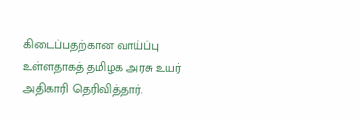கிடைப்பதற்கான வாய்ப்பு உள்ளதாகத் தமிழக அரசு உயர் அதிகாரி தெரிவித்தார்.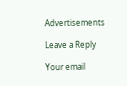Advertisements

Leave a Reply

Your email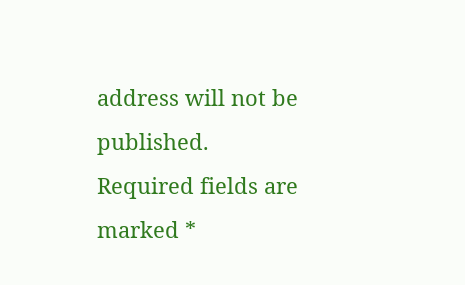address will not be published. Required fields are marked *